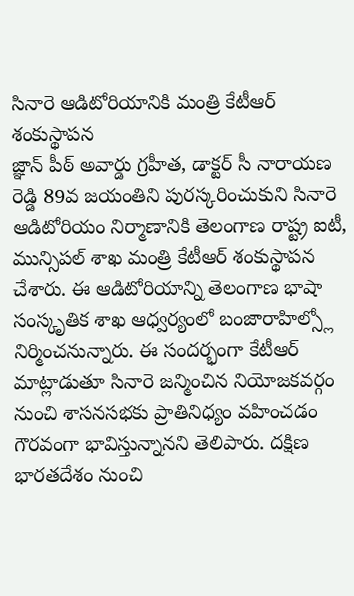సినారె ఆడిటోరియానికి మంత్రి కేటీఆర్ శంకుస్థాపన
జ్ఞాన్ పీఠ్ అవార్డు గ్రహీత, డాక్టర్ సీ నారాయణ రెడ్డి 89వ జయంతిని పురస్కరించుకుని సినారె ఆడిటోరియం నిర్మాణానికి తెలంగాణ రాష్ట్ర ఐటీ, మున్సిపల్ శాఖ మంత్రి కేటీఆర్ శంకుస్థాపన చేశారు. ఈ ఆడిటోరియాన్ని తెలంగాణ భాషా సంస్కృతిక శాఖ ఆధ్వర్యంలో బంజారాహిల్స్లో నిర్మించనున్నారు. ఈ సందర్భంగా కేటీఆర్ మాట్లాడుతూ సినారె జన్మించిన నియోజకవర్గం నుంచి శాసనసభకు ప్రాతినిధ్యం వహించడం గౌరవంగా భావిస్తున్నానని తెలిపారు. దక్షిణ భారతదేశం నుంచి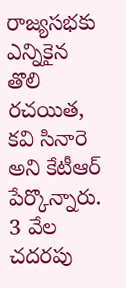రాజ్యసభకు ఎన్నికైన తొలి రచయిత, కవి సినారె అని కేటీఆర్ పేర్కొన్నారు. 3 వేల చదరపు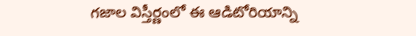గజాల విస్తీర్ణంలో ఈ ఆడిటోరియాన్ని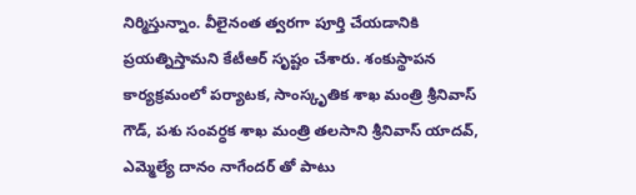నిర్మిస్తున్నాం. వీలైనంత త్వరగా పూర్తి చేయడానికి ప్రయత్నిస్తామని కేటీఆర్ సృష్టం చేశారు. శంకుస్థాపన కార్యక్రమంలో పర్యాటక, సాంస్కృతిక శాఖ మంత్రి శ్రీనివాస్ గౌడ్, పశు సంవర్ధక శాఖ మంత్రి తలసాని శ్రీనివాస్ యాదవ్, ఎమ్మెల్యే దానం నాగేందర్ తో పాటు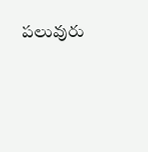పలువురు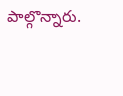పాల్గొన్నారు.